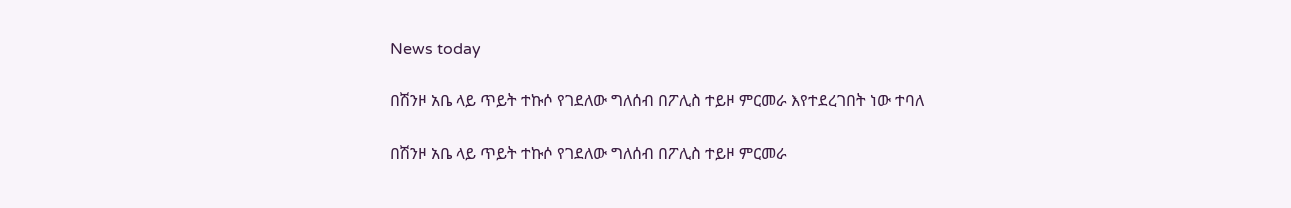News today

በሽንዞ አቤ ላይ ጥይት ተኩሶ የገደለው ግለሰብ በፖሊስ ተይዞ ምርመራ እየተደረገበት ነው ተባለ

በሽንዞ አቤ ላይ ጥይት ተኩሶ የገደለው ግለሰብ በፖሊስ ተይዞ ምርመራ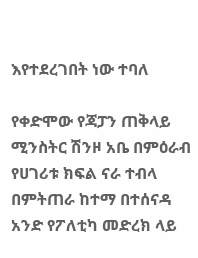እየተደረገበት ነው ተባለ

የቀድሞው የጃፓን ጠቅላይ ሚንስትር ሽንዞ አቤ በምዕራብ የሀገሪቱ ክፍል ናራ ተብላ በምትጠራ ከተማ በተሰናዳ አንድ የፖለቲካ መድረክ ላይ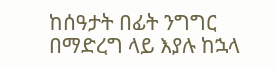ከሰዓታት በፊት ንግግር በማድረግ ላይ እያሉ ከኋላ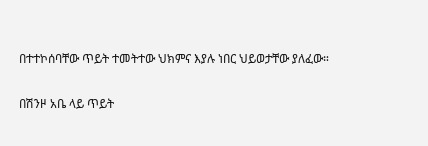በተተኮሰባቸው ጥይት ተመትተው ህክምና እያሉ ነበር ህይወታቸው ያለፈው።

በሽንዞ አቤ ላይ ጥይት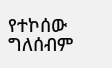የተኮሰው ግለሰብም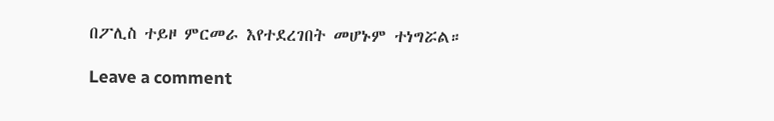በፖሊስ ተይዞ ምርመራ እየተደረገበት መሆኑም ተነግሯል።

Leave a comment